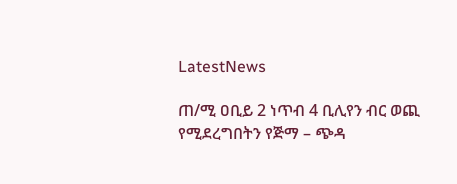LatestNews

ጠ/ሚ ዐቢይ 2 ነጥብ 4 ቢሊየን ብር ወጪ የሚደረግበትን የጅማ – ጭዳ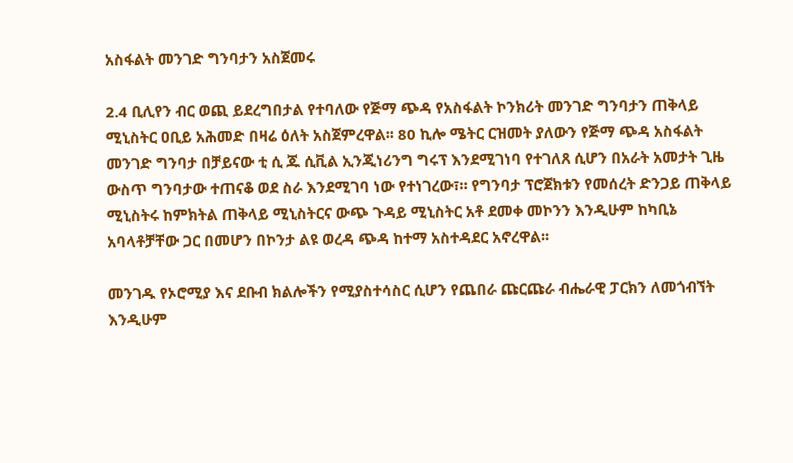አስፋልት መንገድ ግንባታን አስጀመሩ

2.4 ቢሊየን ብር ወጪ ይደረግበታል የተባለው የጅማ ጭዳ የአስፋልት ኮንክሪት መንገድ ግንባታን ጠቅላይ ሚኒስትር ዐቢይ አሕመድ በዛሬ ዕለት አስጀምረዋል፡፡ 80 ኪሎ ሜትር ርዝመት ያለውን የጅማ ጭዳ አስፋልት መንገድ ግንባታ በቻይናው ቲ ሲ ጁ ሲቪል ኢንጂነሪንግ ግሩፕ እንደሚገነባ የተገለጸ ሲሆን በአራት አመታት ጊዜ ውስጥ ግንባታው ተጠናቆ ወደ ስራ እንደሚገባ ነው የተነገረው፣። የግንባታ ፕሮጀክቱን የመሰረት ድንጋይ ጠቅላይ ሚኒስትሩ ከምክትል ጠቅላይ ሚኒስትርና ውጭ ጉዳይ ሚኒስትር አቶ ደመቀ መኮንን እንዲሁም ከካቢኔ አባላቶቻቸው ጋር በመሆን በኮንታ ልዩ ወረዳ ጭዳ ከተማ አስተዳደር አኖረዋል፡፡

መንገዱ የኦሮሚያ እና ደቡብ ክልሎችን የሚያስተሳስር ሲሆን የጨበራ ጩርጩራ ብሔራዊ ፓርክን ለመጎብኘት እንዲሁም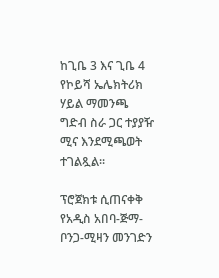ከጊቤ 3 እና ጊቤ 4 የኮይሻ ኤሌክትሪክ ሃይል ማመንጫ ግድብ ስራ ጋር ተያያዥ ሚና እንደሚጫወት ተገልጿል፡፡

ፕሮጀክቱ ሲጠናቀቅ የአዲስ አበባ-ጅማ-ቦንጋ-ሚዛን መንገድን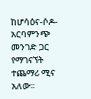ከሆሳዕና-ሶዶ-አርባምንጭ መንገድ ጋር የማገናኘት ተጨማሪ ሚና አለው፡፡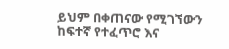ይህም በቀጠናው የሚገኘውን ከፍተኛ የተፈጥሮ እና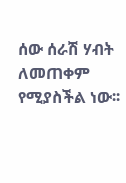ሰው ሰራሽ ሃብት ለመጠቀም የሚያስችል ነው፡፡